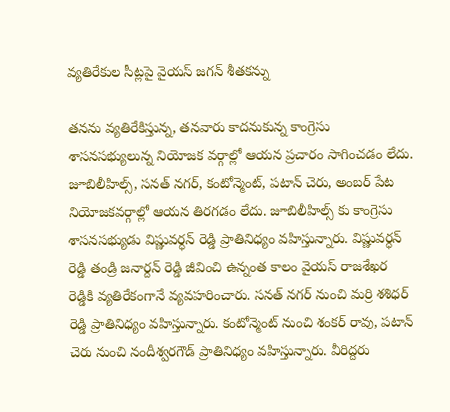వ్యతిరేకుల సీట్లపై వైయస్ జగన్ శీతకన్ను

తనను వ్యతిరేకిస్తున్న, తనవారు కాదనుకున్న కాంగ్రెసు శాసనసభ్యులున్న నియోజక వర్గాల్లో ఆయన ప్రచారం సాగించడం లేదు. జూబిలీహిల్స్, సనత్ నగర్, కంటోన్మెంట్, పటాన్ చెరు, అంబర్ పేట నియోజకవర్గాల్లో ఆయన తిరగడం లేదు. జూబిలీహిల్స్ కు కాంగ్రెసు శాసనసభ్యుడు విష్ణువర్ధన్ రెడ్డి ప్రాతినిధ్యం వహిస్తున్నారు. విష్ణువర్ధన్ రెడ్డి తండ్రి జనార్దన్ రెడ్డి జీవించి ఉన్నంత కాలం వైయస్ రాజశేఖర రెడ్డికి వ్యతిరేకంగానే వ్యవహరించారు. సనత్ నగర్ నుంచి మర్రి శశిధర్ రెడ్డి ప్రాతినిధ్యం వహిస్తున్నారు. కంటోన్మెంట్ నుంచి శంకర్ రావు, పటాన్ చెరు నుంచి నందీశ్వరగౌడ్ ప్రాతినిధ్యం వహిస్తున్నారు. వీరిద్దరు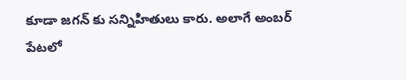కూడా జగన్ కు సన్నిహితులు కారు. అలాగే అంబర్ పేటలో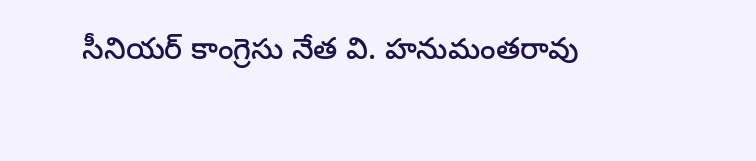సీనియర్ కాంగ్రెసు నేత వి. హనుమంతరావు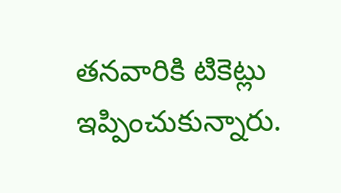తనవారికి టికెట్లు ఇప్పించుకున్నారు.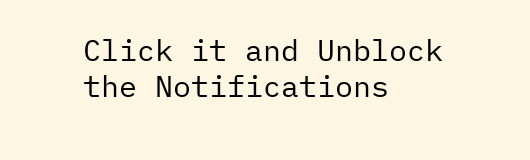Click it and Unblock the Notifications